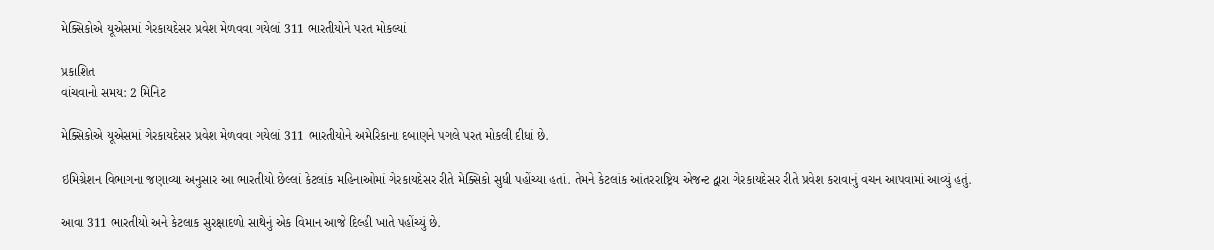મેક્સિકોએ યૂએસમાં ગેરકાયદેસર પ્રવેશ મેળવવા ગયેલાં 311 ભારતીયોને પરત મોકલ્યાં

પ્રકાશિત
વાંચવાનો સમય: 2 મિનિટ

મેક્સિકોએ યૂએસમાં ગેરકાયદેસર પ્રવેશ મેળવવા ગયેલાં 311 ભારતીયોને અમેરિકાના દબાણને પગલે પરત મોકલી દીધાં છે.

ઇમિગ્રેશન વિભાગના જણાવ્યા અનુસાર આ ભારતીયો છેલ્લાં કેટલાંક મહિનાઓમાં ગેરકાયદેસર રીતે મેક્સિકો સુધી પહોંચ્યા હતાં. તેમને કેટલાંક આંતરરાષ્ટ્રિય એજન્ટ દ્વારા ગેરકાયદેસર રીતે પ્રવેશ કરાવાનું વચન આપવામાં આવ્યું હતું.

આવા 311 ભારતીયો અને કેટલાક સુરક્ષાદળો સાથેનું એક વિમાન આજે દિલ્હી ખાતે પહોંચ્યું છે.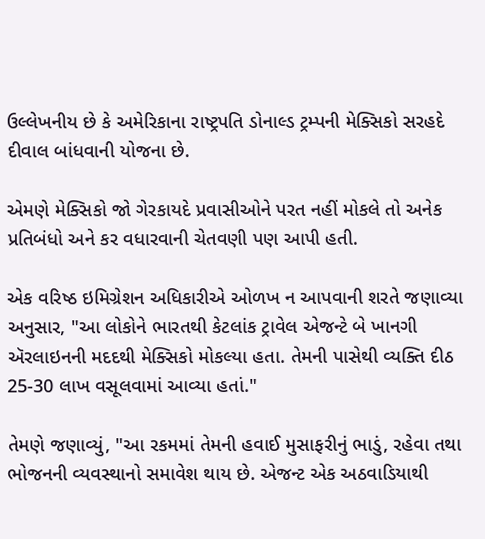ઉલ્લેખનીય છે કે અમેરિકાના રાષ્ટ્રપતિ ડોનાલ્ડ ટ્રમ્પની મેક્સિકો સરહદે દીવાલ બાંધવાની યોજના છે.

એમણે મેક્સિકો જો ગેરકાયદે પ્રવાસીઓને પરત નહીં મોકલે તો અનેક પ્રતિબંધો અને કર વધારવાની ચેતવણી પણ આપી હતી.

એક વરિષ્ઠ ઇમિગ્રેશન અધિકારીએ ઓળખ ન આપવાની શરતે જણાવ્યા અનુસાર, "આ લોકોને ભારતથી કેટલાંક ટ્રાવેલ એજન્ટે બે ખાનગી ઍરલાઇનની મદદથી મેક્સિકો મોકલ્યા હતા. તેમની પાસેથી વ્યક્તિ દીઠ 25-30 લાખ વસૂલવામાં આવ્યા હતાં."

તેમણે જણાવ્યું, "આ રકમમાં તેમની હવાઈ મુસાફરીનું ભાડું, રહેવા તથા ભોજનની વ્યવસ્થાનો સમાવેશ થાય છે. એજન્ટ એક અઠવાડિયાથી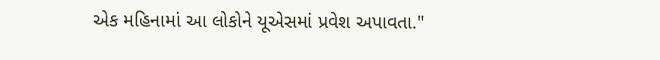એક મહિનામાં આ લોકોને યૂએસમાં પ્રવેશ અપાવતા."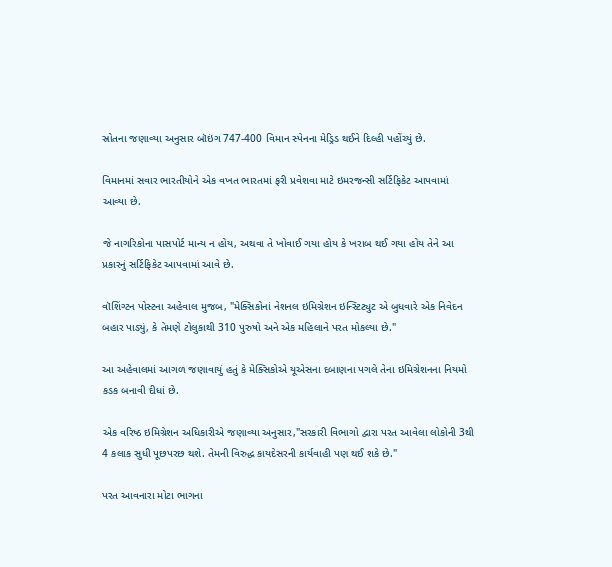સ્રોતના જણાવ્યા અનુસાર બૉઇંગ 747-400 વિમાન સ્પેનના મેડ્રિડ થઈને દિલ્હી પહોંચ્યું છે.

વિમાનમાં સવાર ભારતીયોને એક વખત ભારતમાં ફરી પ્રવેશવા માટે ઇમરજન્સી સર્ટિફિકેટ આપવામાં આવ્યા છે.

જે નાગરિકોના પાસપોર્ટ માન્ય ન હોય, અથવા તે ખોવાઈ ગયા હોય કે ખરાબ થઈ ગયા હોય તેને આ પ્રકારનું સર્ટિફિકેટ આપવામાં આવે છે.

વૉશિંગ્ટન પોસ્ટના અહેવાલ મુજબ, "મેક્સિકોનાં નેશનલ ઇમિગ્રેશન ઇન્સ્ટિટ્યુટ એ બુધવારે એક નિવેદન બહાર પાડ્યું, કે તેમણે ટોલુકાથી 310 પુરુષો અને એક મહિલાને પરત મોકલ્યા છે."

આ અહેવાલમાં આગળ જણાવાયું હતું કે મેક્સિકોએ યૂએસના દબાણના પગલે તેના ઇમિગ્રેશનના નિયમો કડક બનાવી દીધાં છે.

એક વરિષ્ઠ ઇમિગ્રેશન અધિકારીએ જણાવ્યા અનુસાર,"સરકારી વિભાગો દ્વારા પરત આવેલા લોકોની 3થી 4 કલાક સુધી પૂછપરછ થશે. તેમની વિરુદ્ધ કાયદેસરની કાર્યવાહી પણ થઈ શકે છે."

પરત આવનારા મોટા ભાગના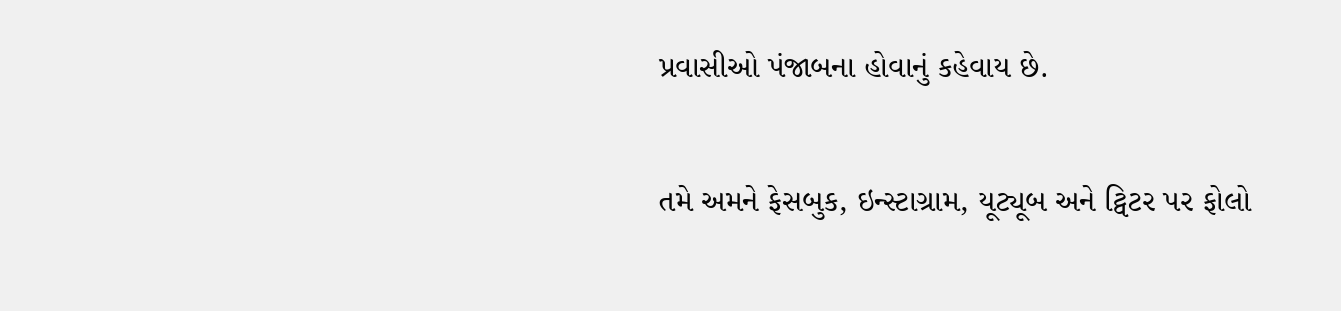પ્રવાસીઓ પંજાબના હોવાનું કહેવાય છે.

તમે અમને ફેસબુક, ઇન્સ્ટાગ્રામ, યૂટ્યૂબ અને ટ્વિટર પર ફોલો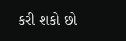કરી શકો છો